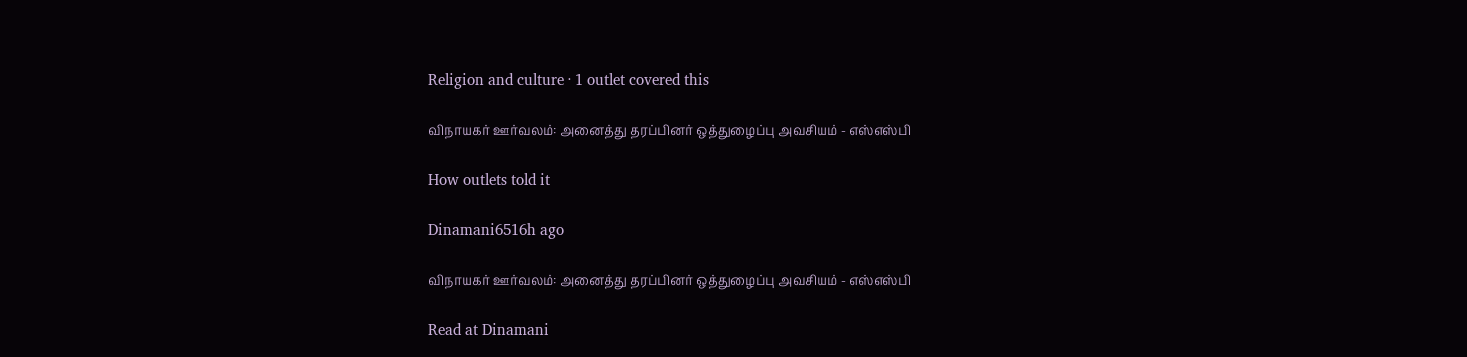Religion and culture · 1 outlet covered this

விநாயகர் ஊர்வலம்: அனைத்து தரப்பினர் ஒத்துழைப்பு அவசியம் - எஸ்எஸ்பி

How outlets told it

Dinamani6516h ago

விநாயகர் ஊர்வலம்: அனைத்து தரப்பினர் ஒத்துழைப்பு அவசியம் - எஸ்எஸ்பி

Read at Dinamani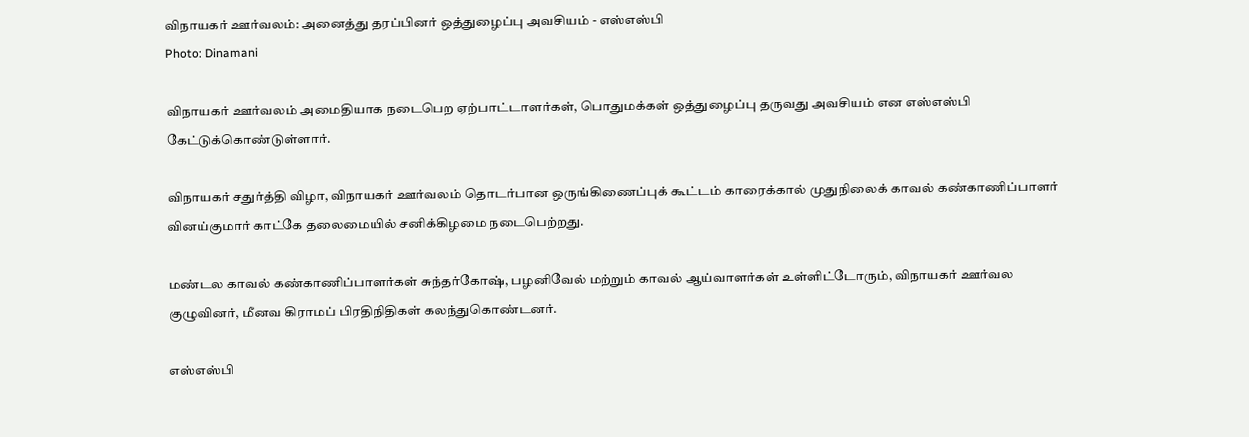விநாயகர் ஊர்வலம்: அனைத்து தரப்பினர் ஒத்துழைப்பு அவசியம் - எஸ்எஸ்பி
Photo: Dinamani

விநாயகர் ஊர்வலம் அமைதியாக நடைபெற ஏற்பாட்டாளர்கள், பொதுமக்கள் ஒத்துழைப்பு தருவது அவசியம் என எஸ்எஸ்பி கேட்டுக்கொண்டுள்ளார்.

விநாயகர் சதுர்த்தி விழா, விநாயகர் ஊர்வலம் தொடர்பான ஒருங்கிணைப்புக் கூட்டம் காரைக்கால் முதுநிலைக் காவல் கண்காணிப்பாளர் வினய்குமார் காட்கே தலைமையில் சனிக்கிழமை நடைபெற்றது.

மண்டல காவல் கண்காணிப்பாளர்கள் சுந்தர்கோஷ், பழனிவேல் மற்றும் காவல் ஆய்வாளர்கள் உள்ளிட்டோரும், விநாயகர் ஊர்வல குழுவினர், மீனவ கிராமப் பிரதிநிதிகள் கலந்துகொண்டனர்.

எஸ்எஸ்பி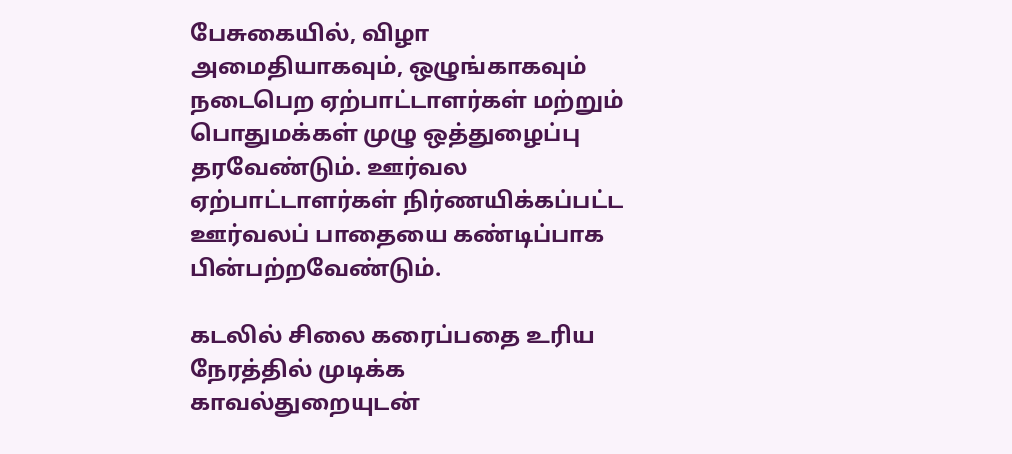பேசுகையில், விழா அமைதியாகவும், ஒழுங்காகவும் நடைபெற ஏற்பாட்டாளர்கள் மற்றும் பொதுமக்கள் முழு ஒத்துழைப்பு தரவேண்டும். ஊர்வல ஏற்பாட்டாளர்கள் நிர்ணயிக்கப்பட்ட ஊர்வலப் பாதையை கண்டிப்பாக பின்பற்றவேண்டும்.

கடலில் சிலை கரைப்பதை உரிய நேரத்தில் முடிக்க காவல்துறையுடன்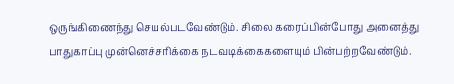ஒருங்கிணைந்து செயல்படவேண்டும். சிலை கரைப்பின்போது அனைத்து பாதுகாப்பு முன்னெச்சரிக்கை நடவடிக்கைகளையும் பின்பற்றவேண்டும்.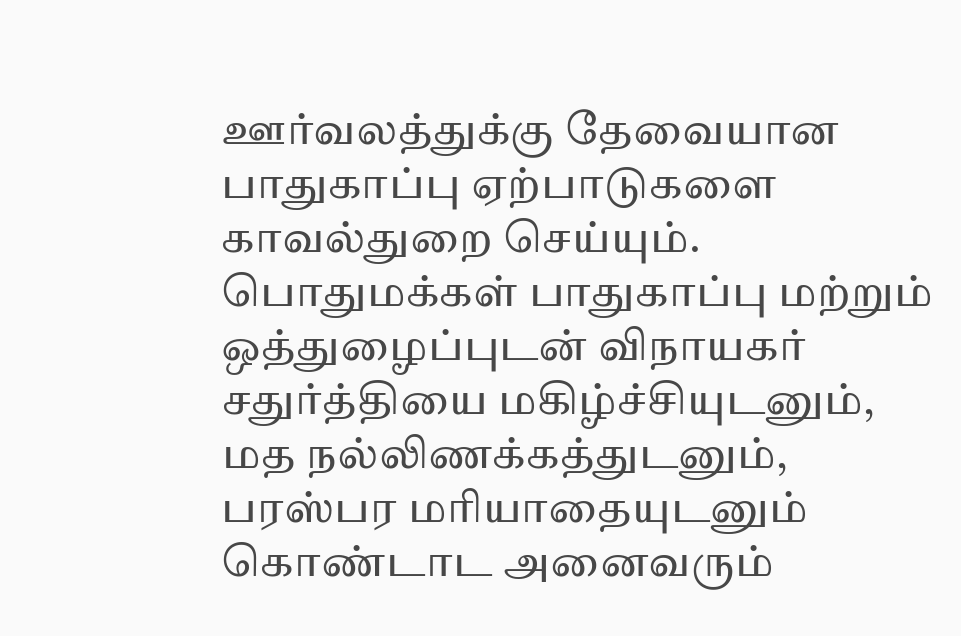ஊர்வலத்துக்கு தேவையான பாதுகாப்பு ஏற்பாடுகளை காவல்துறை செய்யும். பொதுமக்கள் பாதுகாப்பு மற்றும் ஒத்துழைப்புடன் விநாயகர் சதுர்த்தியை மகிழ்ச்சியுடனும், மத நல்லிணக்கத்துடனும், பரஸ்பர மரியாதையுடனும் கொண்டாட அனைவரும்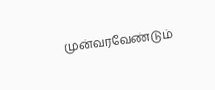முன்வரவேண்டும்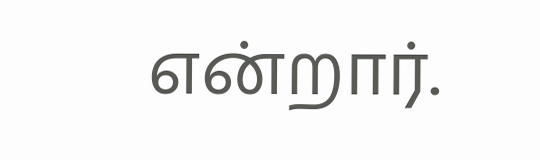என்றார்.